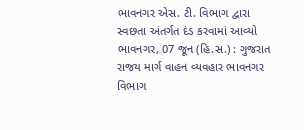ભાવનગર એસ. ટી. વિભાગ દ્વારા સ્વછતા અંતર્ગત દંડ કરવામાં આવ્યો
ભાવનગર, 07 જૂન (હિ.સ.) : ગુજરાત રાજય માર્ગ વાહન વ્યવહાર ભાવનગર વિભાગ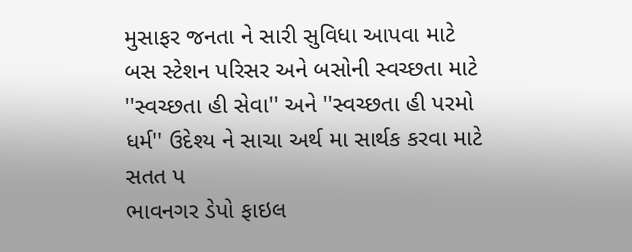મુસાફર જનતા ને સારી સુવિધા આપવા માટે બસ સ્ટેશન પરિસર અને બસોની સ્વચ્છતા માટે ''સ્વચ્છતા હી સેવા'' અને ''સ્વચ્છતા હી પરમો ધર્મ'' ઉદેશ્ય ને સાચા અર્થ મા સાર્થક કરવા માટે સતત પ
ભાવનગર ડેપો ફાઇલ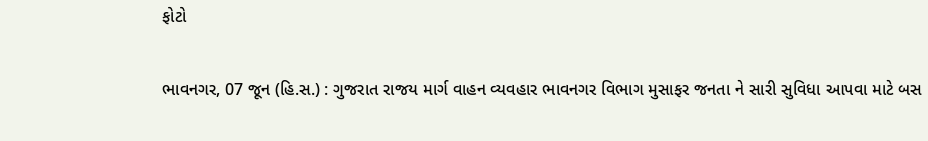ફોટો


ભાવનગર, 07 જૂન (હિ.સ.) : ગુજરાત રાજય માર્ગ વાહન વ્યવહાર ભાવનગર વિભાગ મુસાફર જનતા ને સારી સુવિધા આપવા માટે બસ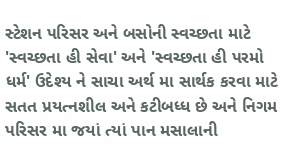સ્ટેશન પરિસર અને બસોની સ્વચ્છતા માટે 'સ્વચ્છતા હી સેવા' અને 'સ્વચ્છતા હી પરમો ધર્મ' ઉદેશ્ય ને સાચા અર્થ મા સાર્થક કરવા માટે સતત પ્રયત્નશીલ અને કટીબધ્ધ છે અને નિગમ પરિસર મા જયાં ત્યાં પાન મસાલાની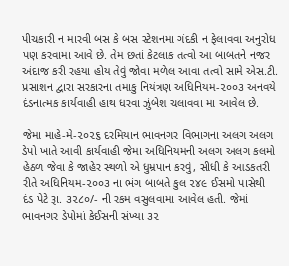પીચકારી ન મારવી બસ કે બસ સ્ટેશનમા ગંદકી ન ફેલાવવા અનુરોધ પણ કરવામા આવે છે. તેમ છતાં કેટલાક તત્વો આ બાબતને નજર અંદાજ કરી રહયા હોય તેવું જોવા મળેલ આવા તત્વો સામે એસ.ટી. પ્રસાશન દ્વારા સરકારના તમાકુ નિયંત્રણ અધિનિયમ-૨૦૦૩ અનવયે દંડનાત્મક કાર્યવાહી હાથ ધરવા ઝુંબેશ ચલાવવા મા આવેલ છે.

જેમા માહે-મે-૨૦૨૬ દરમિયાન ભાવનગર વિભાગના અલગ અલગ ડેપો ખાતે આવી કાર્યવાહી જેમા અધિનિયમની અલગ અલગ કલમો હેઠળ જેવા કે જાહેર સ્થળો એ ધુમ્રપાન કરવું, સીધી કે આડકતરી રીતે અધિનિયમ-૨૦૦૩ ના ભંગ બાબતે કુલ ૨૪૯ ઈસમો પાસેથી દંડ પેટે રૂા. ૩૨૮૦/- ની રકમ વસુલવામા આવેલ હતી. જેમાં ભાવનગર ડેપોમાં કેઈસની સંખ્યા ૩૨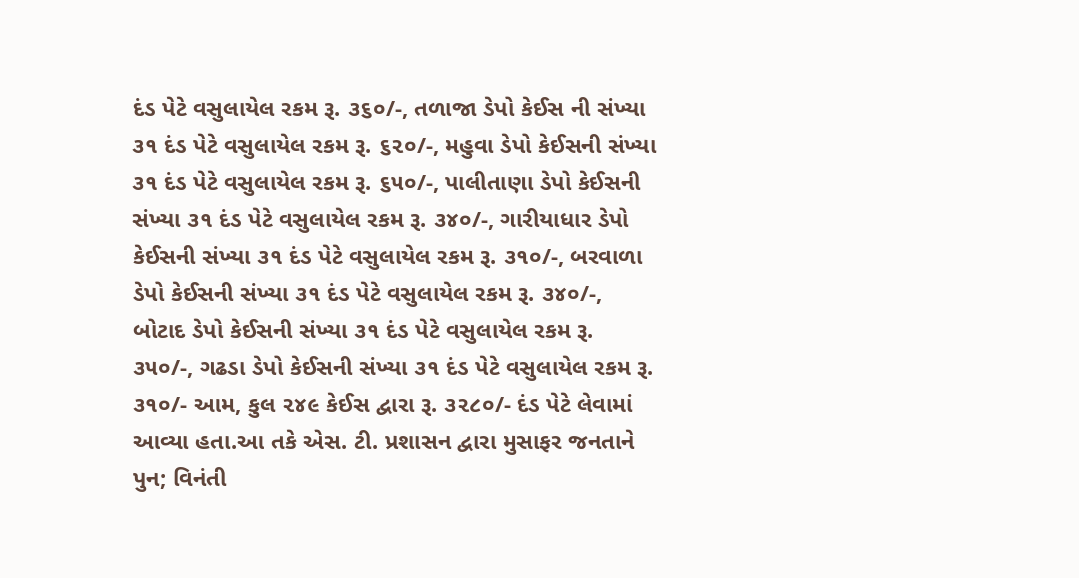દંડ પેટે વસુલાયેલ રકમ રૂ. ૩૬૦/-, તળાજા ડેપો કેઈસ ની સંખ્યા ૩૧ દંડ પેટે વસુલાયેલ રકમ રૂ. ૬૨૦/-, મહુવા ડેપો કેઈસની સંખ્યા ૩૧ દંડ પેટે વસુલાયેલ રકમ રૂ. ૬૫૦/-, પાલીતાણા ડેપો કેઈસની સંખ્યા ૩૧ દંડ પેટે વસુલાયેલ રકમ રૂ. ૩૪૦/-, ગારીયાધાર ડેપો કેઈસની સંખ્યા ૩૧ દંડ પેટે વસુલાયેલ રકમ રૂ. ૩૧૦/-, બરવાળા ડેપો કેઈસની સંખ્યા ૩૧ દંડ પેટે વસુલાયેલ રકમ રૂ. ૩૪૦/-, બોટાદ ડેપો કેઈસની સંખ્યા ૩૧ દંડ પેટે વસુલાયેલ રકમ રૂ. ૩૫૦/-, ગઢડા ડેપો કેઈસની સંખ્યા ૩૧ દંડ પેટે વસુલાયેલ રકમ રૂ. ૩૧૦/- આમ, કુલ ૨૪૯ કેઈસ દ્વારા રૂ. ૩૨૮૦/- દંડ પેટે લેવામાં આવ્યા હતા.આ તકે એસ. ટી. પ્રશાસન દ્વારા મુસાફર જનતાને પુન; વિનંતી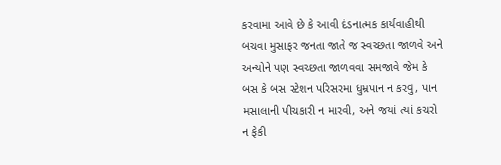કરવામા આવે છે કે આવી દંડનાત્મક કાર્યવાહીથી બચવા મુસાફર જનતા જાતે જ સ્વચ્છતા જાળવે અને અન્યોને પણ સ્વચ્છતા જાળવવા સમજાવે જેમ કે બસ કે બસ સ્ટેશન પરિસરમા ધુમ્રપાન ન કરવુ, પાન મસાલાની પીચકારી ન મારવી, અને જયાં ત્યાં કચરો ન ફેકી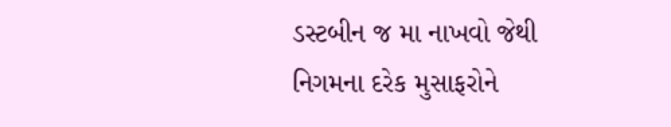ડસ્ટબીન જ મા નાખવો જેથી નિગમના દરેક મુસાફરોને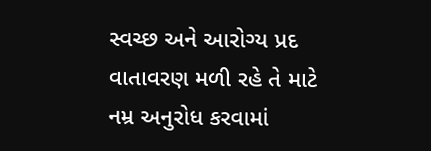સ્વચ્છ અને આરોગ્ય પ્રદ વાતાવરણ મળી રહે તે માટે નમ્ર અનુરોધ કરવામાં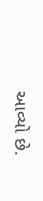આવ્યો છે.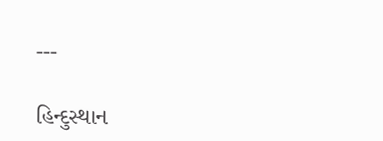---

હિન્દુસ્થાન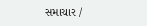સમાચાર /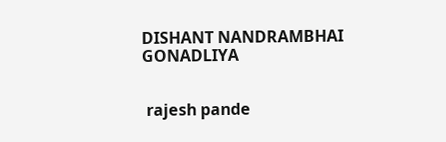DISHANT NANDRAMBHAI GONADLIYA


 rajesh pande